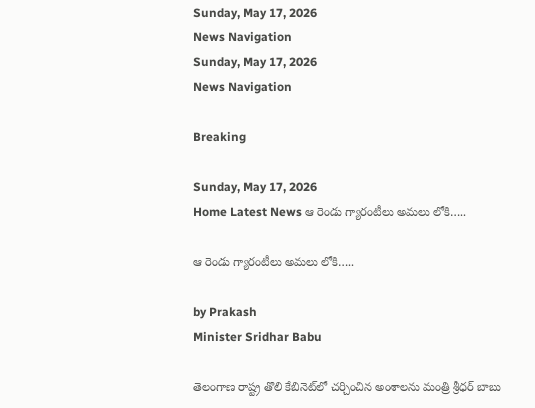Sunday, May 17, 2026
News Navigation
Sunday, May 17, 2026
News Navigation

Breaking

Sunday, May 17, 2026
Home Latest News ఆ రెండు గ్యారంటీలు అమలు లోకి…..

ఆ రెండు గ్యారంటీలు అమలు లోకి…..

by Prakash
Minister Sridhar Babu

తెలంగాణ రాష్ట్ర తొలి కేబినెట్‌లో చర్చించిన అంశాలను మంత్రి శ్రీధర్ బాబు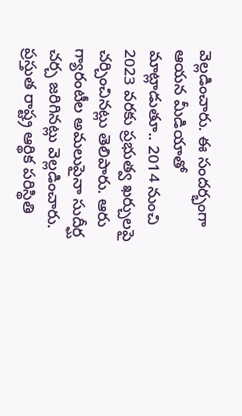వెల్లడించారు. ఈ సందర్భంగా ఆయన మీడియాతో మాట్లాడుతూ.. 2014 నుంచి 2023 వరకు ప్రభుత్వ ఖర్చులపై చర్చించినట్లు తెలిపారు. ఆరు గ్యారంటీల అమలుపైనా సుదీర్ఘ చర్చ జరిగినట్లు వెల్లడించారు. ప్రస్తుత రాష్ట్ర ఆర్థిక పరిస్థితి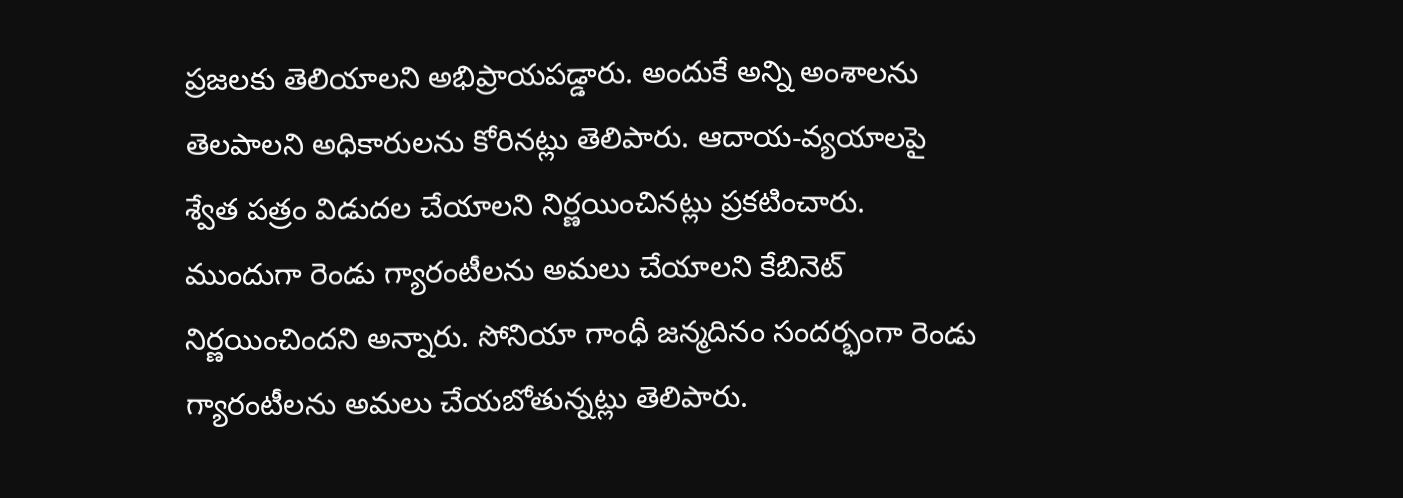ప్రజలకు తెలియాలని అభిప్రాయపడ్డారు. అందుకే అన్ని అంశాలను తెలపాలని అధికారులను కోరినట్లు తెలిపారు. ఆదాయ-వ్యయాలపై శ్వేత పత్రం విడుదల చేయాలని నిర్ణయించినట్లు ప్రకటించారు. ముందుగా రెండు గ్యారంటీలను అమలు చేయాలని కేబినెట్ నిర్ణయించిందని అన్నారు. సోనియా గాంధీ జన్మదినం సందర్భంగా రెండు గ్యారంటీలను అమలు చేయబోతున్నట్లు తెలిపారు.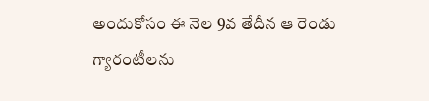అందుకోసం ఈ నెల 9వ తేదీన ఆ రెండు గ్యారంటీలను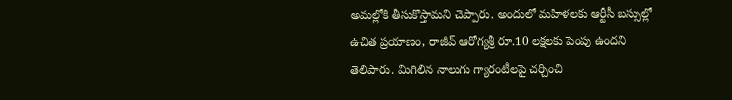అమల్లోకి తీసుకొస్తామని చెప్పారు. అందులో మహిళలకు ఆర్టీసీ బస్సుల్లో ఉచిత ప్రయాణం, రాజీవ్ ఆరోగ్యశ్రీ రూ.10 లక్షలకు పెంపు ఉందని తెలిపారు. మిగిలిన నాలుగు గ్యారంటీలపై చర్చించి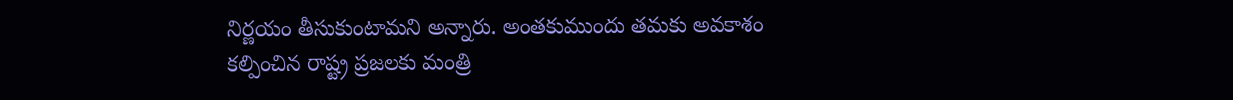నిర్ణయం తీసుకుంటామని అన్నారు. అంతకుముందు తమకు అవకాశం కల్పించిన రాష్ట్ర ప్రజలకు మంత్రి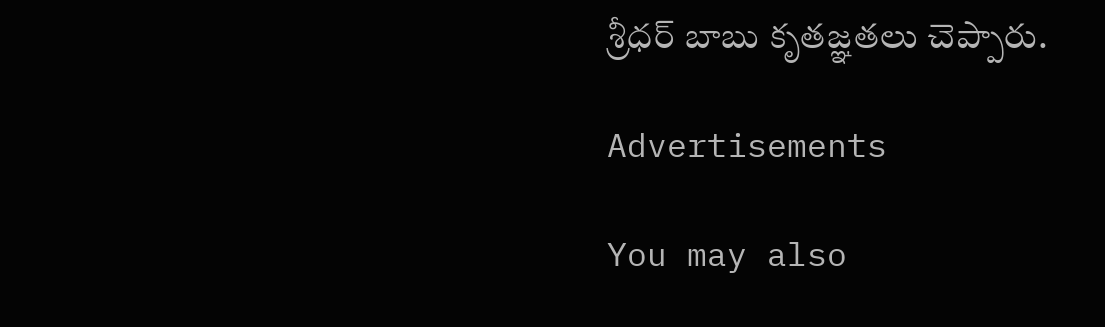శ్రీధర్ బాబు కృతజ్ఞతలు చెప్పారు.

Advertisements

You may also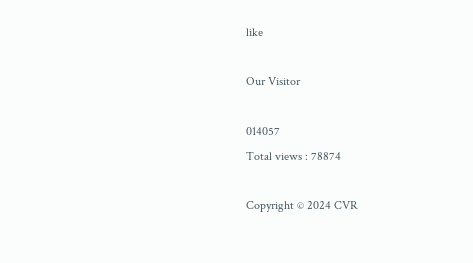like

Our Visitor

014057
Total views : 78874

Copyright © 2024 CVR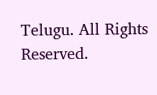Telugu. All Rights Reserved.